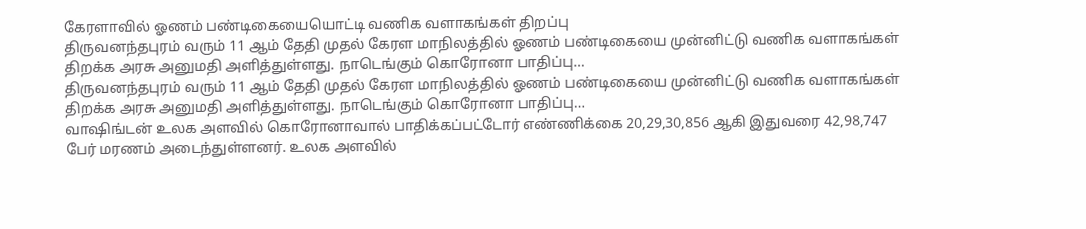கேரளாவில் ஓணம் பண்டிகையையொட்டி வணிக வளாகங்கள் திறப்பு
திருவனந்தபுரம் வரும் 11 ஆம் தேதி முதல் கேரள மாநிலத்தில் ஓணம் பண்டிகையை முன்னிட்டு வணிக வளாகங்கள் திறக்க அரசு அனுமதி அளித்துள்ளது. நாடெங்கும் கொரோனா பாதிப்பு…
திருவனந்தபுரம் வரும் 11 ஆம் தேதி முதல் கேரள மாநிலத்தில் ஓணம் பண்டிகையை முன்னிட்டு வணிக வளாகங்கள் திறக்க அரசு அனுமதி அளித்துள்ளது. நாடெங்கும் கொரோனா பாதிப்பு…
வாஷிங்டன் உலக அளவில் கொரோனாவால் பாதிக்கப்பட்டோர் எண்ணிக்கை 20,29,30,856 ஆகி இதுவரை 42,98,747 பேர் மரணம் அடைந்துள்ளனர். உலக அளவில்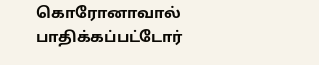கொரோனாவால் பாதிக்கப்பட்டோர்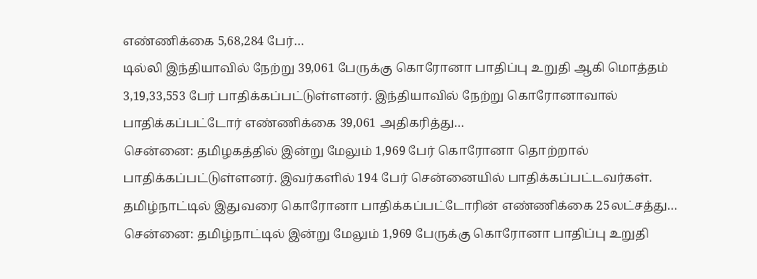எண்ணிக்கை 5,68,284 பேர்…
டில்லி இந்தியாவில் நேற்று 39,061 பேருக்கு கொரோனா பாதிப்பு உறுதி ஆகி மொத்தம் 3,19,33,553 பேர் பாதிக்கப்பட்டுள்ளனர். இந்தியாவில் நேற்று கொரோனாவால் பாதிக்கப்பட்டோர் எண்ணிக்கை 39,061 அதிகரித்து…
சென்னை: தமிழகத்தில் இன்று மேலும் 1,969 பேர் கொரோனா தொற்றால் பாதிக்கப்பட்டுள்ளனர். இவர்களில் 194 பேர் சென்னையில் பாதிக்கப்பட்டவர்கள். தமிழ்நாட்டில் இதுவரை கொரோனா பாதிக்கப்பட்டோரின் எண்ணிக்கை 25லட்சத்து…
சென்னை: தமிழ்நாட்டில் இன்று மேலும் 1,969 பேருக்கு கொரோனா பாதிப்பு உறுதி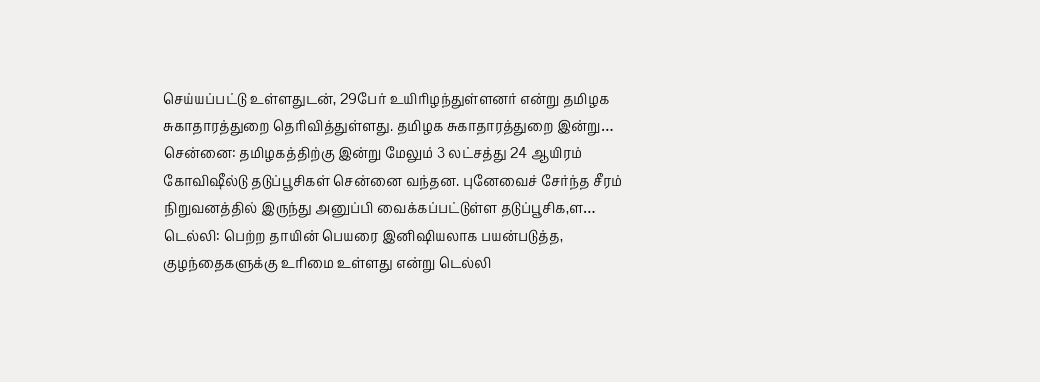செய்யப்பட்டு உள்ளதுடன், 29பேர் உயிரிழந்துள்ளனர் என்று தமிழக சுகாதாரத்துறை தெரிவித்துள்ளது. தமிழக சுகாதாரத்துறை இன்று…
சென்னை: தமிழகத்திற்கு இன்று மேலும் 3 லட்சத்து 24 ஆயிரம் கோவிஷீல்டு தடுப்பூசிகள் சென்னை வந்தன. புனேவைச் சேர்ந்த சீரம் நிறுவனத்தில் இருந்து அனுப்பி வைக்கப்பட்டுள்ள தடுப்பூசிக,ள…
டெல்லி: பெற்ற தாயின் பெயரை இனிஷியலாக பயன்படுத்த, குழந்தைகளுக்கு உரிமை உள்ளது என்று டெல்லி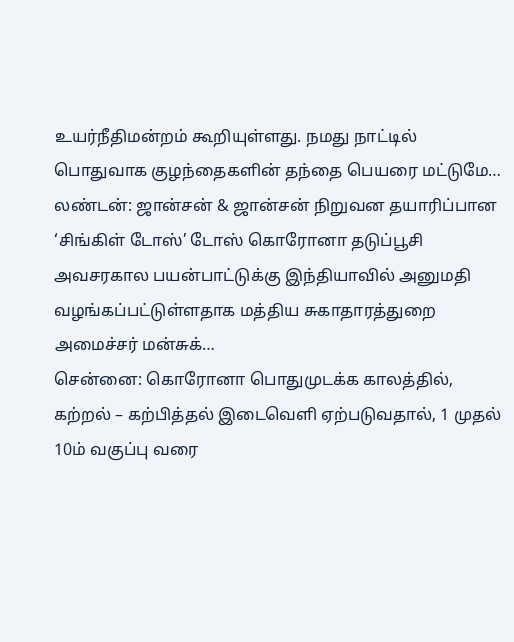உயர்நீதிமன்றம் கூறியுள்ளது. நமது நாட்டில் பொதுவாக குழந்தைகளின் தந்தை பெயரை மட்டுமே…
லண்டன்: ஜான்சன் & ஜான்சன் நிறுவன தயாரிப்பான ‘சிங்கிள் டோஸ்’ டோஸ் கொரோனா தடுப்பூசி அவசரகால பயன்பாட்டுக்கு இந்தியாவில் அனுமதி வழங்கப்பட்டுள்ளதாக மத்திய சுகாதாரத்துறை அமைச்சர் மன்சுக்…
சென்னை: கொரோனா பொதுமுடக்க காலத்தில், கற்றல் – கற்பித்தல் இடைவெளி ஏற்படுவதால், 1 முதல் 10ம் வகுப்பு வரை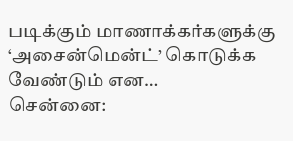படிக்கும் மாணாக்கர்களுக்கு ‘அசைன்மென்ட்’ கொடுக்க வேண்டும் என…
சென்னை: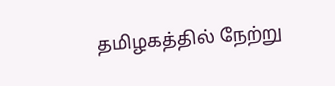தமிழகத்தில் நேற்று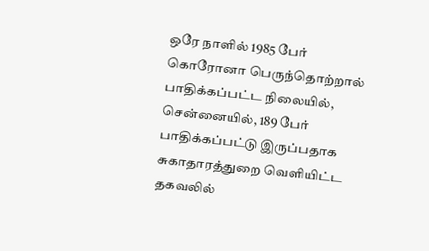ஒரே நாளில் 1985 பேர் கொரோனா பெருந்தொற்றால் பாதிக்கப்பட்ட நிலையில், சென்னையில், 189 பேர் பாதிக்கப்பட்டு இருப்பதாக சுகாதாரத்துறை வெளியிட்ட தகவலில்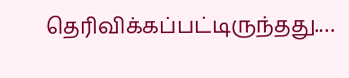தெரிவிக்கப்பட்டிருந்தது.…